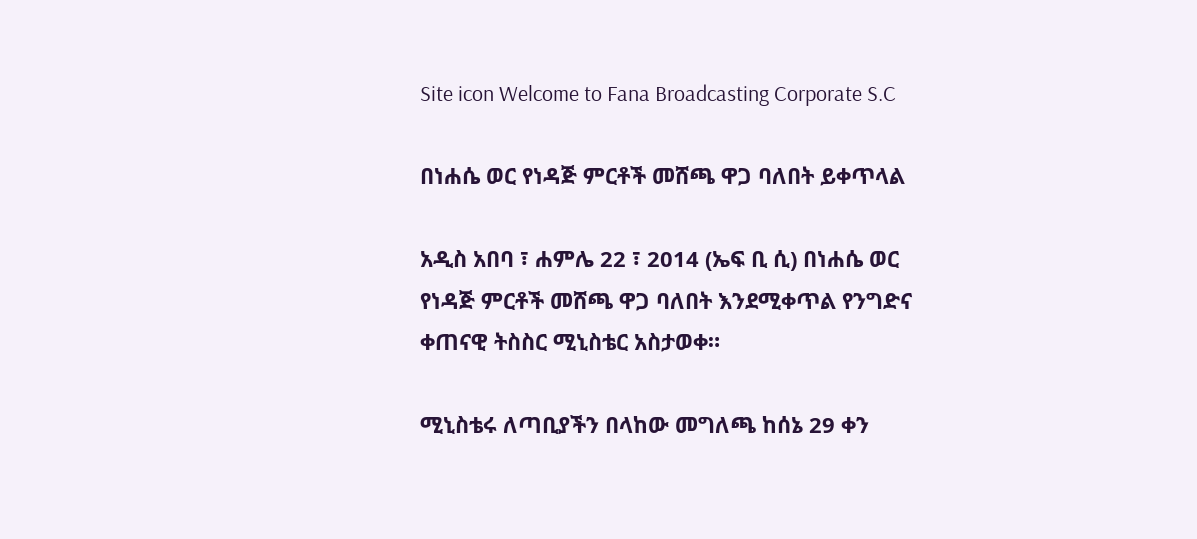Site icon Welcome to Fana Broadcasting Corporate S.C

በነሐሴ ወር የነዳጅ ምርቶች መሸጫ ዋጋ ባለበት ይቀጥላል

አዲስ አበባ ፣ ሐምሌ 22 ፣ 2014 (ኤፍ ቢ ሲ) በነሐሴ ወር የነዳጅ ምርቶች መሸጫ ዋጋ ባለበት እንደሚቀጥል የንግድና ቀጠናዊ ትስስር ሚኒስቴር አስታወቀ።

ሚኒስቴሩ ለጣቢያችን በላከው መግለጫ ከሰኔ 29 ቀን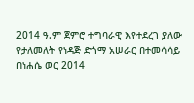2014 ዓ.ም ጀምሮ ተግባራዊ እየተደረገ ያለው የታለመለት የነዳጅ ድጎማ አሠራር በተመሳሳይ በነሐሴ ወር 2014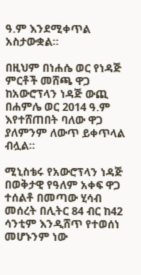ዓ.ም እንደሚቀጥል አስታውቋል።

በዚህም በነሐሴ ወር የነዳጅ ምርቶች መሸጫ ዋጋ ከአውሮፕላን ነዳጅ ውጪ በሐምሌ ወር 2014 ዓ.ም እየተሸጠበት ባለው ዋጋ ያለምንም ለውጥ ይቀጥላል ብሏል።

ሚኒስቴሩ የአውሮፕላን ነዳጅ በወቅታዊ የዓለም አቀፍ ዋጋ ተሰልቶ በመጣው ሂሳብ መሰረት በሊትር 84 ብር ከ42 ሳንቲም እንዲሸጥ የተወሰነ መሆኑንም ነው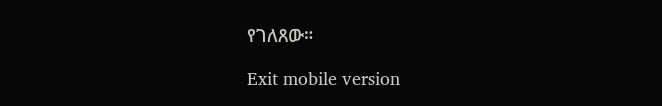የገለጸው።

Exit mobile version